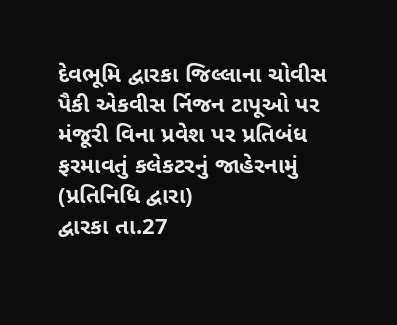દેવભૂમિ દ્વારકા જિલ્લાના ચોવીસ પૈકી એકવીસ ર્નિજન ટાપૂઓ પર મંજૂરી વિના પ્રવેશ પર પ્રતિબંધ ફરમાવતું કલેકટરનું જાહેરનામું
(પ્રતિનિધિ દ્વારા)
દ્વારકા તા.27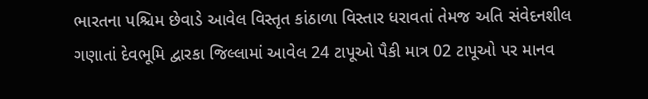ભારતના પશ્ચિમ છેવાડે આવેલ વિસ્તૃત કાંઠાળા વિસ્તાર ધરાવતાં તેમજ અતિ સંવેદનશીલ ગણાતાં દેવભૂમિ દ્વારકા જિલ્લામાં આવેલ 24 ટાપૂઓ પૈકી માત્ર 02 ટાપૂઓ પર માનવ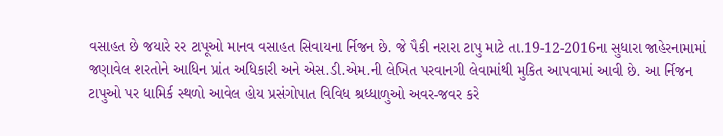વસાહત છે જયારે રર ટાપૂઓ માનવ વસાહત સિવાયના ર્નિજન છે. જે પૈકી નરારા ટાપુ માટે તા.19-12-2016ના સુધારા જાહેરનામામાં જણાવેલ શરતોને આધિન પ્રાંત અધિકારી અને એસ.ડી.એમ.ની લેખિત પરવાનગી લેવામાંથી મુકિત આપવામાં આવી છે. આ ર્નિજન ટાપુઓ પર ધામિર્ક સ્થળો આવેલ હોય પ્રસંગોપાત વિવિધ શ્રધ્ધાળુઓ અવર-જવર કરે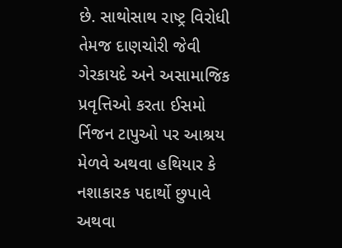છે. સાથોસાથ રાષ્ટ્ર વિરોધી તેમજ દાણચોરી જેવી ગેરકાયદે અને અસામાજિક પ્રવૃત્તિઓ કરતા ઈસમો ર્નિજન ટાપુઓ પર આશ્રય મેળવે અથવા હથિયાર કે નશાકારક પદાર્થો છુપાવે અથવા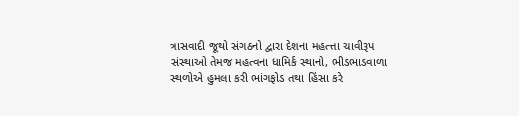ત્રાસવાદી જૂથો સંગઠનો દ્વારા દેશના મહત્ત્તા ચાવીરૂપ સંસ્થાઓ તેમજ મહત્વના ધામિર્ક સ્થાનો, ભીડભાડવાળા સ્થળોએ હુમલા કરી ભાંગફોડ તથા હિંસા કરે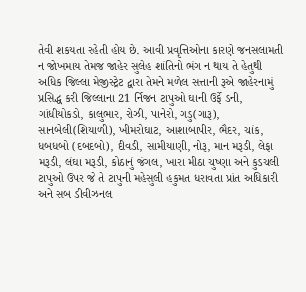તેવી શકયતા રહેતી હોય છે. આવી પ્રવૃત્તિઓના કારણે જનસલામતી ન જોખમાય તેમજ જાહેર સુલેહ શાંતિનો ભંગ ન થાય તે હેતુથી અધિક જિલ્લા મેજીસ્ટ્રેટ દ્વારા તેમને મળેલ સત્તાની રૂએ જાહેરનામું પ્રસિદ્ધ કરી જિલ્લાના 21 ર્નિજન ટાપુઓ ઘાની ઉર્ફે ડની, ગાંધીયોકડો, કાલુભાર, રોઝી, પાનેરો, ગડુ(ગારૂ), સાનબેલી(શિયાળી), ખીમરોઘાટ, આશાબાપીર, ભૈદર, ચાંક, ધબધબો (દબદબો), દીવડી, સામીયાણી, નોરૂ, માન મરૂડી, લેફા મરૂડી, લંઘા મરૂડી, કોઠાનું જંગલ, ખારા મીઠા ચુષ્ણા અને કુડચલી ટાપુઓ ઉપર જે તે ટાપુની મહેસુલી હકુમત ધરાવતા પ્રાંત અધિકારી અને સબ ડીવીઝનલ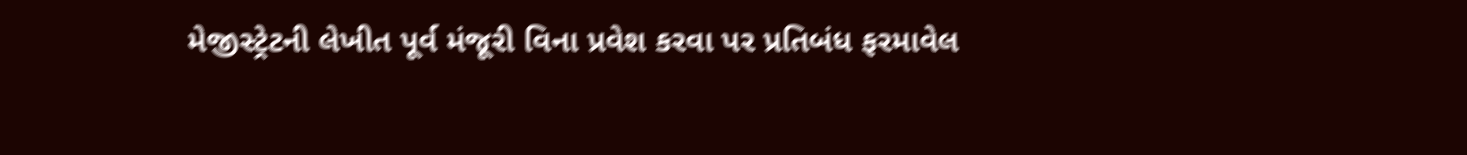મેજીસ્ટ્રેટની લેખીત પૂર્વ મંજૂરી વિના પ્રવેશ કરવા પર પ્રતિબંધ ફરમાવેલ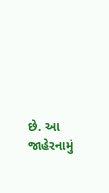છે. આ જાહેરનામું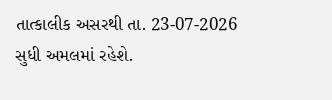તાત્કાલીક અસરથી તા. 23-07-2026 સુધી અમલમાં રહેશે.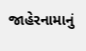જાહેરનામાનું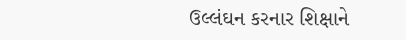ઉલ્લંઘન કરનાર શિક્ષાને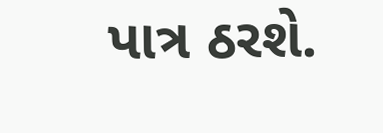પાત્ર ઠરશે.